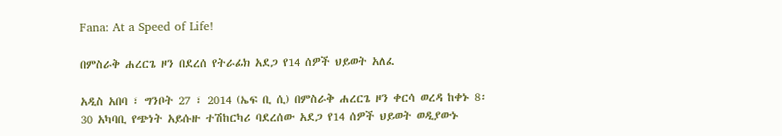Fana: At a Speed of Life!

በምስራቅ ሐረርጌ ዞን በደረሰ የትራፊክ አደጋ የ14 ሰዎች ህይወት አለፈ

አዲስ አበባ ፣ ግንቦት 27 ፣ 2014 (ኤፍ ቢ ሲ) በምስራቅ ሐረርጌ ዞን ቀርሳ ወረዳ ከቀኑ 8፡30 አካባቢ የጭነት አይሱዙ ተሽከርካሪ ባደረሰው አደጋ የ14 ሰዎች ህይወት ወዲያውኑ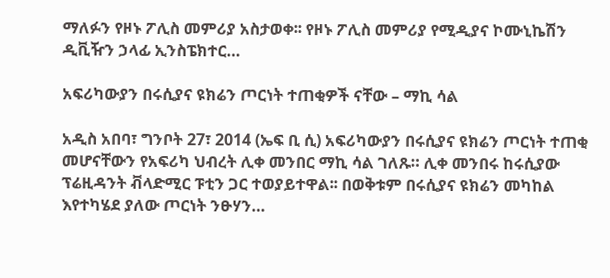ማለፉን የዞኑ ፖሊስ መምሪያ አስታወቀ፡፡ የዞኑ ፖሊስ መምሪያ የሚዲያና ኮሙኒኬሽን ዲቪዥን ኃላፊ ኢንስፔክተር…

አፍሪካውያን በሩሲያና ዩክሬን ጦርነት ተጠቂዎች ናቸው – ማኪ ሳል

አዲስ አበባ፣ ግንቦት 27፣ 2014 (ኤፍ ቢ ሲ) አፍሪካውያን በሩሲያና ዩክሬን ጦርነት ተጠቂ መሆናቸውን የአፍሪካ ህብረት ሊቀ መንበር ማኪ ሳል ገለጹ። ሊቀ መንበሩ ከሩሲያው ፕሬዚዳንት ቭላድሚር ፑቲን ጋር ተወያይተዋል፡፡ በወቅቱም በሩሲያና ዩክሬን መካከል እየተካሄደ ያለው ጦርነት ንፁሃን…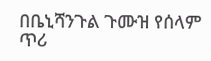በቤኒሻንጉል ጉሙዝ የሰላም ጥሪ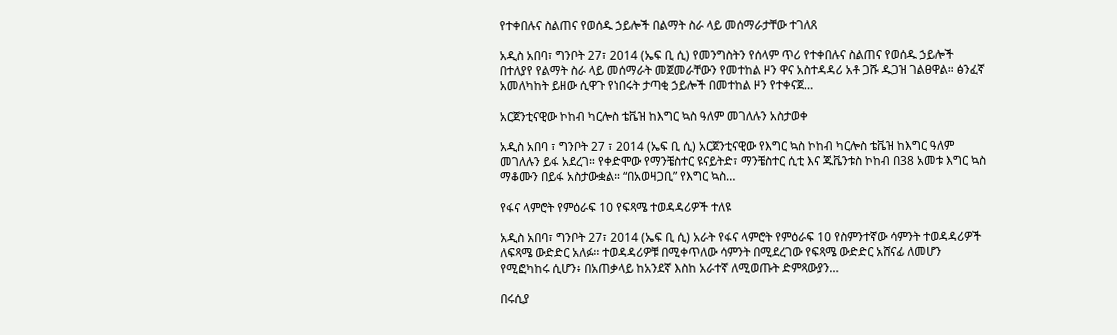የተቀበሉና ስልጠና የወሰዱ ኃይሎች በልማት ስራ ላይ መሰማራታቸው ተገለጸ

አዲስ አበባ፣ ግንቦት 27፣ 2014 (ኤፍ ቢ ሲ) የመንግስትን የሰላም ጥሪ የተቀበሉና ስልጠና የወሰዱ ኃይሎች በተለያየ የልማት ስራ ላይ መሰማራት መጀመራቸውን የመተከል ዞን ዋና አስተዳዳሪ አቶ ጋሹ ዱጋዝ ገልፀዋል። ፅንፈኛ አመለካከት ይዘው ሲዋጉ የነበሩት ታጣቂ ኃይሎች በመተከል ዞን የተቀናጀ…

አርጀንቲናዊው ኮከብ ካርሎስ ቴቬዝ ከእግር ኳስ ዓለም መገለሉን አስታወቀ

አዲስ አበባ ፣ ግንቦት 27 ፣ 2014 (ኤፍ ቢ ሲ) አርጀንቲናዊው የእግር ኳስ ኮከብ ካርሎስ ቴቬዝ ከእግር ዓለም መገለሉን ይፋ አደረገ። የቀድሞው የማንቼስተር ዩናይትድ፣ ማንቼስተር ሲቲ እና ጁቬንቱስ ኮከብ በ38 አመቱ እግር ኳስ ማቆሙን በይፋ አስታውቋል። “በአወዛጋቢ” የእግር ኳስ…

የፋና ላምሮት የምዕራፍ 10 የፍጻሜ ተወዳዳሪዎች ተለዩ

አዲስ አበባ፣ ግንቦት 27፣ 2014 (ኤፍ ቢ ሲ) አራት የፋና ላምሮት የምዕራፍ 10 የስምንተኛው ሳምንት ተወዳዳሪዎች ለፍጻሜ ውድድር አለፉ፡፡ ተወዳዳሪዎቹ በሚቀጥለው ሳምንት በሚደረገው የፍጻሜ ውድድር አሸናፊ ለመሆን የሚፎካከሩ ሲሆን፥ በአጠቃላይ ከአንደኛ እስከ አራተኛ ለሚወጡት ድምጻውያን…

በሩሲያ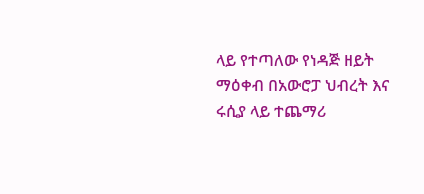ላይ የተጣለው የነዳጅ ዘይት ማዕቀብ በአውሮፓ ህብረት እና ሩሲያ ላይ ተጨማሪ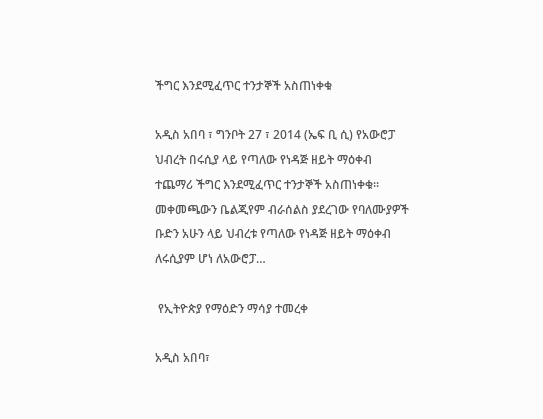ችግር እንደሚፈጥር ተንታኞች አስጠነቀቁ

አዲስ አበባ ፣ ግንቦት 27 ፣ 2014 (ኤፍ ቢ ሲ) የአውሮፓ ህብረት በሩሲያ ላይ የጣለው የነዳጅ ዘይት ማዕቀብ ተጨማሪ ችግር እንደሚፈጥር ተንታኞች አስጠነቀቁ። መቀመጫውን ቤልጂየም ብራሰልስ ያደረገው የባለሙያዎች ቡድን አሁን ላይ ህብረቱ የጣለው የነዳጅ ዘይት ማዕቀብ ለሩሲያም ሆነ ለአውሮፓ…

 የኢትዮጵያ የማዕድን ማሳያ ተመረቀ

አዲስ አበባ፣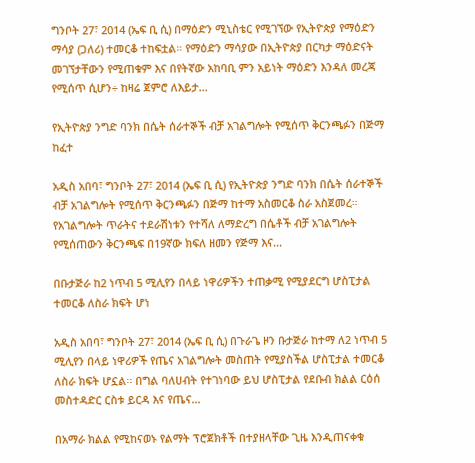ግንቦት 27፣ 2014 (ኤፍ ቢ ሲ) በማዕድን ሚኒስቴር የሚገኘው የኢትዮጵያ የማዕድን ማሳያ (ጋለሪ) ተመርቆ ተከፍቷል። የማዕድን ማሳያው በኢትዮጵያ በርካታ ማዕድናት መገኘታቸውን የሚጠቁም እና በየትኛው አከባቢ ምን አይነት ማዕድን እንዳለ መረጃ የሚሰጥ ሲሆን÷ ከዛሬ ጀምሮ ለእይታ…

የኢትዮጵያ ንግድ ባንክ በሴት ሰራተኞች ብቻ አገልግሎት የሚሰጥ ቅርንጫፉን በጅማ ከፈተ

አዲስ አበባ፣ ግንቦት 27፣ 2014 (ኤፍ ቢ ሲ) የኢትዮጵያ ንግድ ባንክ በሴት ሰራተኞች ብቻ አገልግሎት የሚሰጥ ቅርንጫፉን በጅማ ከተማ አስመርቆ ስራ አስጀመረ። የአገልግሎት ጥራትና ተደራሽነቱን የተሻለ ለማድረግ በሴቶች ብቻ አገልግሎት የሚሰጠውን ቅርንጫፍ በ19ኛው ክፍለ ዘመን የጅማ እና…

በቡታጅራ ከ2 ነጥብ 5 ሚሊየን በላይ ነዋሪዎችን ተጠቃሚ የሚያደርግ ሆስፒታል ተመርቆ ለስራ ክፍት ሆነ

አዲስ አበባ፣ ግንቦት 27፣ 2014 (ኤፍ ቢ ሲ) በጉራጌ ዞን ቡታጅራ ከተማ ለ2 ነጥብ 5 ሚሊየን በላይ ነዋሪዎች የጤና አገልግሎት መስጠት የሚያስችል ሆስፒታል ተመርቆ ለስራ ክፍት ሆኗል፡፡ በግል ባለሀብት የተገነባው ይህ ሆስፒታል የደቡብ ክልል ርዕሰ መስተዳድር ርስቱ ይርዳ እና የጤና…

በአማራ ክልል የሚከናወኑ የልማት ፕሮጀክቶች በተያዘላቸው ጊዜ እንዲጠናቀቁ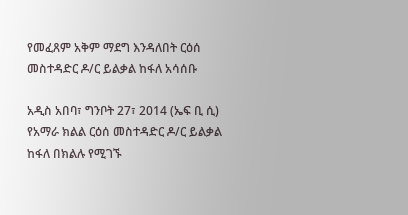የመፈጸም አቅም ማደግ እንዳለበት ርዕሰ መስተዳድር ዶ/ር ይልቃል ከፋለ አሳሰቡ

አዲስ አበባ፣ ግንቦት 27፣ 2014 (ኤፍ ቢ ሲ) የአማራ ክልል ርዕሰ መስተዳድር ዶ/ር ይልቃል ከፋለ በክልሉ የሚገኙ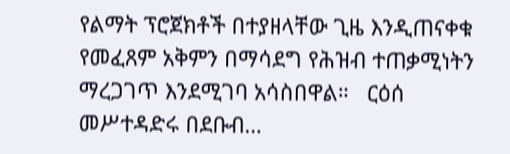የልማት ፕሮጀክቶች በተያዘላቸው ጊዜ እንዲጠናቀቁ የመፈጸም አቅምን በማሳደግ የሕዝብ ተጠቃሚነትን ማረጋገጥ እንደሚገባ አሳስበዋል።   ርዕሰ መሥተዳድሩ በደቡብ…